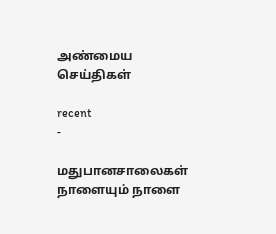அண்மைய செய்திகள்

recent
-

மதுபானசாலைகள் நாளையும் நாளை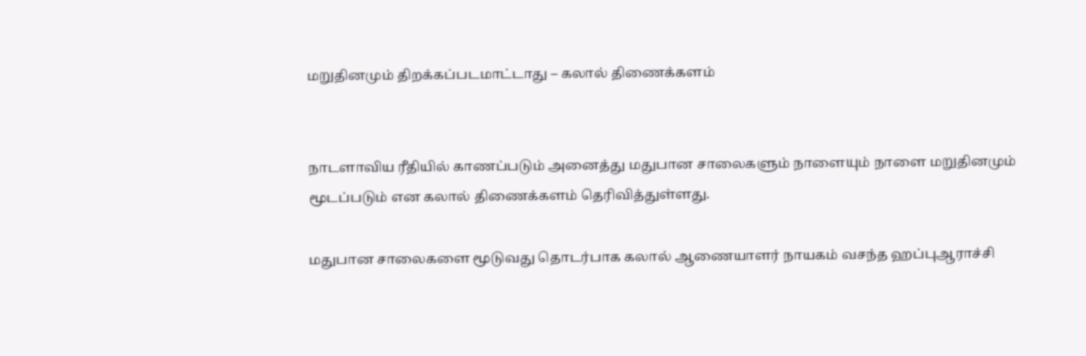மறுதினமும் திறக்கப்படமாட்டாது – கலால் திணைக்களம்


நாடளாவிய ரீதியில் காணப்படும் அனைத்து மதுபான சாலைகளும் நாளையும் நாளை மறுதினமும் மூடப்படும் என கலால் திணைக்களம் தெரிவித்துள்ளது.

மதுபான சாலைகளை மூடுவது தொடர்பாக கலால் ஆணையாளர் நாயகம் வசந்த ஹப்புஆராச்சி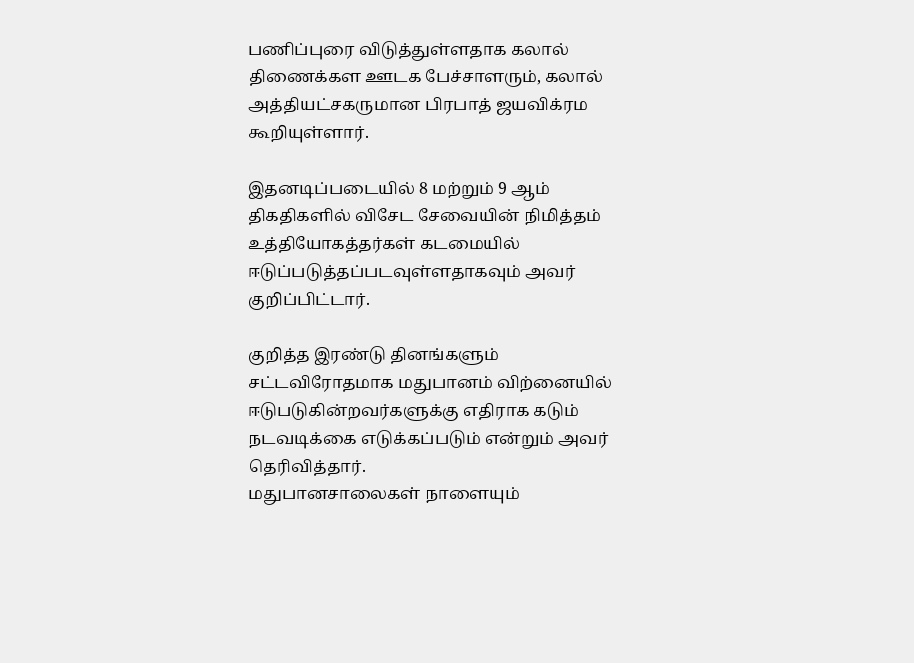பணிப்புரை விடுத்துள்ளதாக கலால் திணைக்கள ஊடக பேச்சாளரும், கலால் அத்தியட்சகருமான பிரபாத் ஜயவிக்ரம கூறியுள்ளார்.

இதனடிப்படையில் 8 மற்றும் 9 ஆம் திகதிகளில் விசேட சேவையின் நிமித்தம் உத்தியோகத்தர்கள் கடமையில் ஈடுப்படுத்தப்படவுள்ளதாகவும் அவர் குறிப்பிட்டார்.

குறித்த இரண்டு தினங்களும் சட்டவிரோதமாக மதுபானம் விற்னையில் ஈடுபடுகின்றவர்களுக்கு எதிராக கடும் நடவடிக்கை எடுக்கப்படும் என்றும் அவர் தெரிவித்தார்.
மதுபானசாலைகள் நாளையும்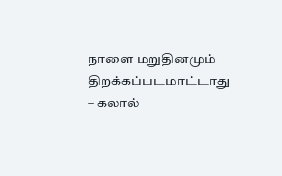நாளை மறுதினமும் திறக்கப்படமாட்டாது – கலால்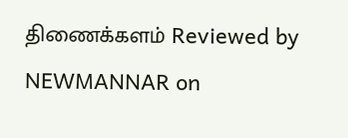திணைக்களம் Reviewed by NEWMANNAR on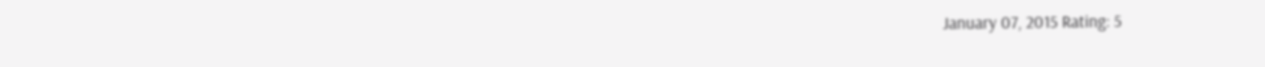January 07, 2015 Rating: 5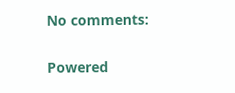No comments:

Powered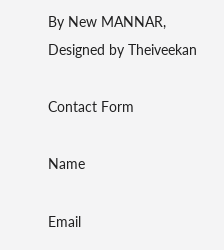By New MANNAR, Designed by Theiveekan

Contact Form

Name

Email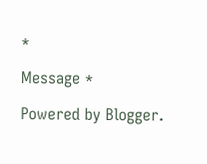*

Message *

Powered by Blogger.